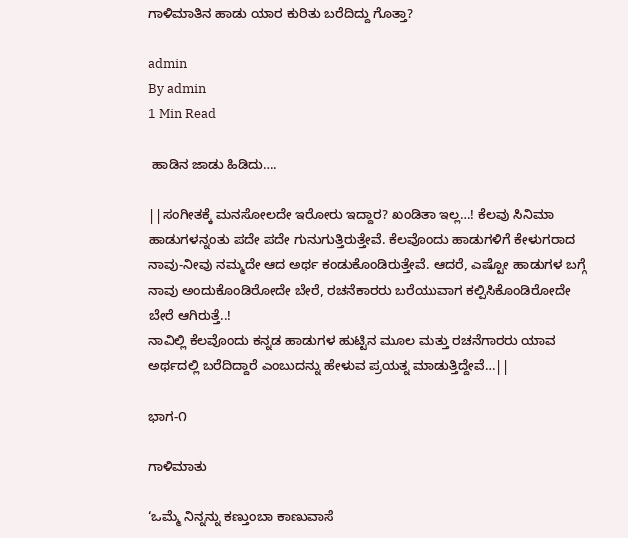ಗಾಳಿಮಾತಿನ ಹಾಡು ಯಾರ ಕುರಿತು ಬರೆದಿದ್ದು ಗೊತ್ತಾ?

admin
By admin
1 Min Read

 ಹಾಡಿನ ಜಾಡು ಹಿಡಿದು….

||ಸಂಗೀತಕ್ಕೆ ಮನಸೋಲದೇ ಇರೋರು ಇದ್ದಾರ? ಖಂಡಿತಾ ಇಲ್ಲ…! ಕೆಲವು ಸಿನಿಮಾ ಹಾಡುಗಳನ್ನಂತು ಪದೇ ಪದೇ ಗುನುಗುತ್ತಿರುತ್ತೇವೆ. ಕೆಲವೊಂದು ಹಾಡುಗಳಿಗೆ ಕೇಳುಗರಾದ ನಾವು-ನೀವು ನಮ್ಮದೇ ಆದ ಅರ್ಥ ಕಂಡುಕೊಂಡಿರುತ್ತೇವೆ. ಆದರೆ, ಎಷ್ಟೋ ಹಾಡುಗಳ ಬಗ್ಗೆ ನಾವು ಅಂದುಕೊಂಡಿರೋದೇ ಬೇರೆ, ರಚನೆಕಾರರು ಬರೆಯುವಾಗ ಕಲ್ಪಿಸಿಕೊಂಡಿರೋದೇ ಬೇರೆ ಆಗಿರುತ್ತೆ..!
ನಾವಿಲ್ಲಿ ಕೆಲವೊಂದು ಕನ್ನಡ ಹಾಡುಗಳ ಹುಟ್ಟಿನ ಮೂಲ ಮತ್ತು ರಚನೆಗಾರರು ಯಾವ ಅರ್ಥದಲ್ಲಿ ಬರೆದಿದ್ದಾರೆ ಎಂಬುದನ್ನು ಹೇಳುವ ಪ್ರಯತ್ನ ಮಾಡುತ್ತಿದ್ದೇವೆ…||

ಭಾಗ-೧

ಗಾಳಿಮಾತು

‘ಒಮ್ಮೆ ನಿನ್ನನ್ನು ಕಣ್ತುಂಬಾ ಕಾಣುವಾಸೆ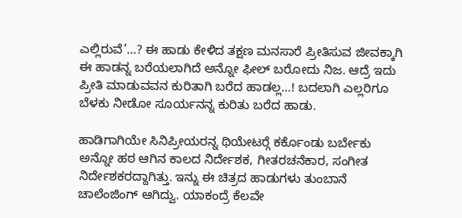ಎಲ್ಲಿರುವೆ’…? ಈ ಹಾಡು ಕೇಳಿದ ತಕ್ಷಣ ಮನಸಾರೆ ಪ್ರೀತಿಸುವ ಜೀವಕ್ಕಾಗಿ ಈ ಹಾಡನ್ನ ಬರೆಯಲಾಗಿದೆ ಅನ್ನೋ ಫೀಲ್ ಬರೋದು ನಿಜ. ಆದ್ರೆ ಇದು ಪ್ರೀತಿ ಮಾಡುವವನ ಕುರಿತಾಗಿ ಬರೆದ ಹಾಡಲ್ಲ…! ಬದಲಾಗಿ ಎಲ್ಲರಿಗೂ ಬೆಳಕು ನೀಡೋ ಸೂರ್ಯನನ್ನ ಕುರಿತು ಬರೆದ ಹಾಡು.

ಹಾಡಿಗಾಗಿಯೇ ಸಿನಿಪ್ರೀಯರನ್ನ ಥಿಯೇಟರ್‍ಗೆ ಕರ್ಕೊಂಡು ಬರ್ಬೇಕು ಅನ್ನೋ ಹಠ ಆಗಿನ ಕಾಲದ ನಿರ್ದೇಶಕ, ಗೀತರಚನೆಕಾರ, ಸಂಗೀತ ನಿರ್ದೇಶಕರದ್ದಾಗಿತ್ತು. ಇನ್ನು ಈ ಚಿತ್ರದ ಹಾಡುಗಳು ತುಂಬಾನೆ ಚಾಲೆಂಜಿಂಗ್ ಆಗಿದ್ವು. ಯಾಕಂದ್ರೆ ಕೆಲವೇ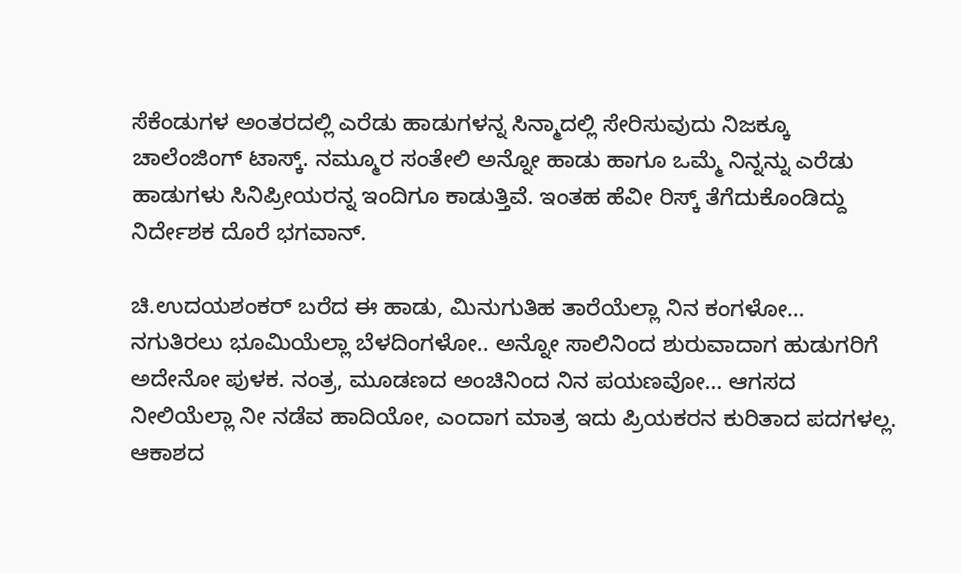ಸೆಕೆಂಡುಗಳ ಅಂತರದಲ್ಲಿ ಎರೆಡು ಹಾಡುಗಳನ್ನ ಸಿನ್ಮಾದಲ್ಲಿ ಸೇರಿಸುವುದು ನಿಜಕ್ಕೂ ಚಾಲೆಂಜಿಂಗ್ ಟಾಸ್ಕ್. ನಮ್ಮೂರ ಸಂತೇಲಿ ಅನ್ನೋ ಹಾಡು ಹಾಗೂ ಒಮ್ಮೆ ನಿನ್ನನ್ನು ಎರೆಡು ಹಾಡುಗಳು ಸಿನಿಪ್ರೀಯರನ್ನ ಇಂದಿಗೂ ಕಾಡುತ್ತಿವೆ. ಇಂತಹ ಹೆವೀ ರಿಸ್ಕ್ ತೆಗೆದುಕೊಂಡಿದ್ದು ನಿರ್ದೇಶಕ ದೊರೆ ಭಗವಾನ್.

ಚಿ.ಉದಯಶಂಕರ್ ಬರೆದ ಈ ಹಾಡು, ಮಿನುಗುತಿಹ ತಾರೆಯೆಲ್ಲಾ ನಿನ ಕಂಗಳೋ… ನಗುತಿರಲು ಭೂಮಿಯೆಲ್ಲಾ ಬೆಳದಿಂಗಳೋ.. ಅನ್ನೋ ಸಾಲಿನಿಂದ ಶುರುವಾದಾಗ ಹುಡುಗರಿಗೆ ಅದೇನೋ ಪುಳಕ. ನಂತ್ರ, ಮೂಡಣದ ಅಂಚಿನಿಂದ ನಿನ ಪಯಣವೋ… ಆಗಸದ ನೀಲಿಯೆಲ್ಲಾ ನೀ ನಡೆವ ಹಾದಿಯೋ, ಎಂದಾಗ ಮಾತ್ರ ಇದು ಪ್ರಿಯಕರನ ಕುರಿತಾದ ಪದಗಳಲ್ಲ. ಆಕಾಶದ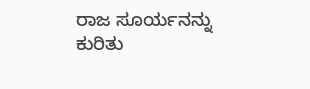ರಾಜ ಸೂರ್ಯನನ್ನು ಕುರಿತು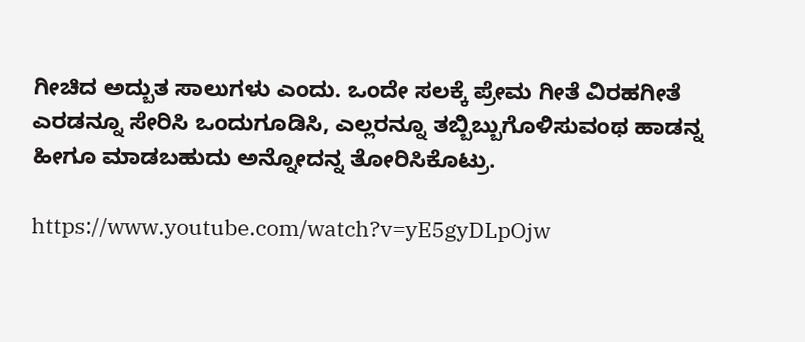ಗೀಚಿದ ಅದ್ಬುತ ಸಾಲುಗಳು ಎಂದು. ಒಂದೇ ಸಲಕ್ಕೆ ಪ್ರೇಮ ಗೀತೆ ವಿರಹಗೀತೆ ಎರಡನ್ನೂ ಸೇರಿಸಿ ಒಂದುಗೂಡಿಸಿ, ಎಲ್ಲರನ್ನೂ ತಬ್ಬಿಬ್ಬುಗೊಳಿಸುವಂಥ ಹಾಡನ್ನ ಹೀಗೂ ಮಾಡಬಹುದು ಅನ್ನೋದನ್ನ ತೋರಿಸಿಕೊಟ್ರು.

https://www.youtube.com/watch?v=yE5gyDLpOjw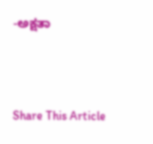-ಅಕ್ಷತಾ



Share This Article